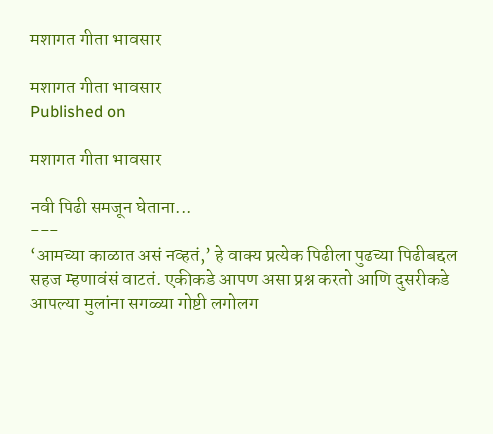मशागत गीता भावसार

मशागत गीता भावसार
Published on

मशागत गीता भावसार

नवी पिढी समजून घेताना...
---
‘आमच्या काळात असं नव्हतं,’ हे वाक्य प्रत्येक पिढीला पुढच्या पिढीबद्दल सहज म्हणावंसं वाटतं. एकीकडे आपण असा प्रश्न करतो आणि दुसरीकडे आपल्या मुलांना सगळ्या गोष्टी लगोलग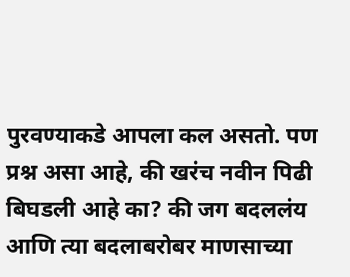पुरवण्याकडे आपला कल असतो. पण प्रश्न असा आहे, की खरंच नवीन पिढी बिघडली आहे का? की जग बदललंय आणि त्या बदलाबरोबर माणसाच्या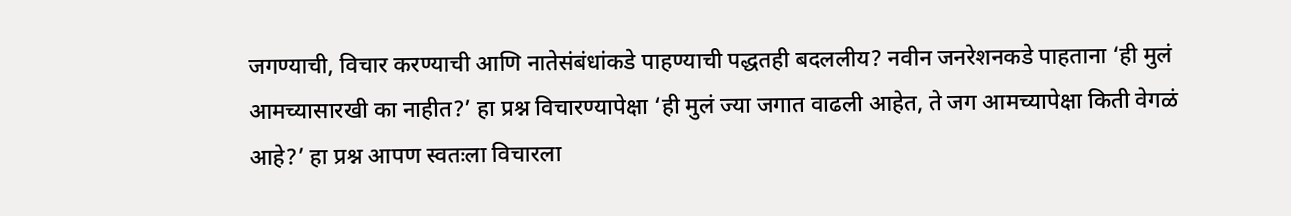जगण्याची, विचार करण्याची आणि नातेसंबंधांकडे पाहण्याची पद्धतही बदललीय? नवीन जनरेशनकडे पाहताना ‘ही मुलं आमच्यासारखी का नाहीत?’ हा प्रश्न विचारण्यापेक्षा ‘ही मुलं ज्या जगात वाढली आहेत, ते जग आमच्यापेक्षा किती वेगळं आहे?’ हा प्रश्न आपण स्वतःला विचारला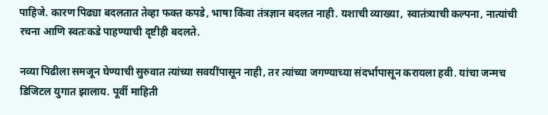पाहिजे. कारण पिढ्या बदलतात तेव्हा फक्त कपडे, भाषा किंवा तंत्रज्ञान बदलत नाही. यशाची व्याख्या, स्वातंत्र्याची कल्पना, नात्यांची रचना आणि स्वतःकडे पाहण्याची दृष्टीही बदलते.

नव्या पिढीला समजून घेण्याची सुरुवात त्यांच्या सवयींपासून नाही, तर त्यांच्या जगण्याच्या संदर्भापासून करायला हवी. यांचा जन्मच डिजिटल युगात झालाय. पूर्वी माहिती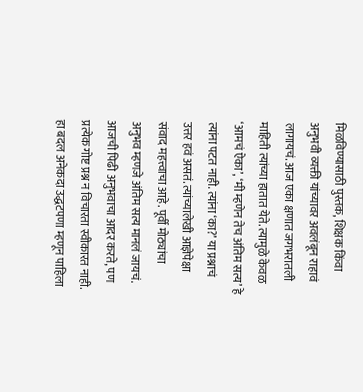मिळविण्यासाठी पुस्तक, शिक्षक किंवा अनुभवी व्यक्ती यांच्यावर अवलंबून राहावं लागायचं. आज एका क्षणात जगभरातली माहिती त्यांच्या हातात येते. त्यामुळे केवळ ‘आमचं ऐका’, ‘मी म्हणेन तेच अंतिम सत्य’ हे त्यांना पटत नाही. त्यांना ‘का?’ या प्रश्नाचं उत्तर हवं असतं. त्यांच्यालेखी आज्ञेपेक्षा संवाद महत्त्वाचा आहे. पूर्वी मोठ्यांचा अनुभव म्हणजे अंतिम सत्य मानलं जायचं. आजची पिढी अनुभवाचा आदर करते, पण प्रत्येक गोष्ट प्रश्न न विचारता स्वीकारत नाही. हा बदल अनेकदा उद्धटपणा म्हणून पाहिला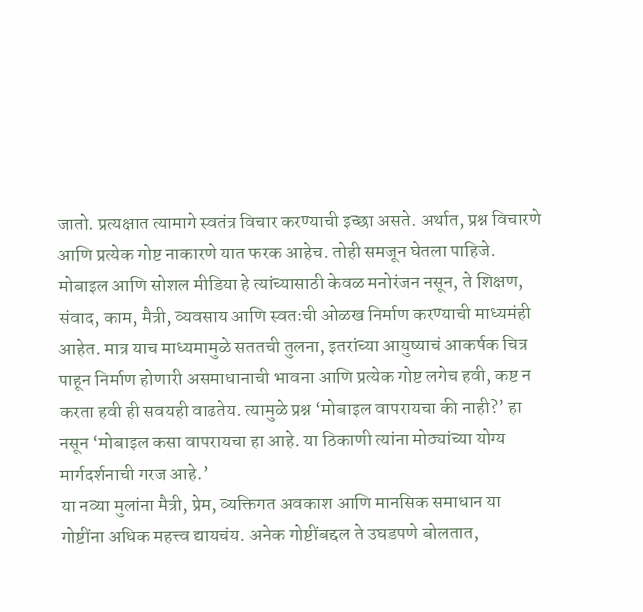जातो. प्रत्यक्षात त्यामागे स्वतंत्र विचार करण्याची इच्छा असते. अर्थात, प्रश्न विचारणे आणि प्रत्येक गोष्ट नाकारणे यात फरक आहेच. तोही समजून घेतला पाहिजे.
मोबाइल आणि सोशल मीडिया हे त्यांच्यासाठी केवळ मनोरंजन नसून, ते शिक्षण, संवाद, काम, मैत्री, व्यवसाय आणि स्वतःची ओळख निर्माण करण्याची माध्यमंही आहेत. मात्र याच माध्यमामुळे सततची तुलना, इतरांच्या आयुष्याचं आकर्षक चित्र पाहून निर्माण होणारी असमाधानाची भावना आणि प्रत्येक गोष्ट लगेच हवी, कष्ट न करता हवी ही सवयही वाढतेय. त्यामुळे प्रश्न ‘मोबाइल वापरायचा की नाही?’ हा नसून ‘मोबाइल कसा वापरायचा हा आहे. या ठिकाणी त्यांना मोठ्यांच्या योग्य मार्गदर्शनाची गरज आहे.’
या नव्या मुलांना मैत्री, प्रेम, व्यक्तिगत अवकाश आणि मानसिक समाधान या गोष्टींना अधिक महत्त्व द्यायचंय. अनेक गोष्टींबद्दल ते उघडपणे बोलतात,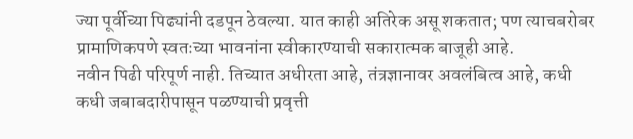ज्या पूर्वीच्या पिढ्यांनी दडपून ठेवल्या. यात काही अतिरेक असू शकतात; पण त्याचबरोबर प्रामाणिकपणे स्वतःच्या भावनांना स्वीकारण्याची सकारात्मक बाजूही आहे.
नवीन पिढी परिपूर्ण नाही. तिच्यात अधीरता आहे, तंत्रज्ञानावर अवलंबित्व आहे, कधी कधी जबाबदारीपासून पळण्याची प्रवृत्ती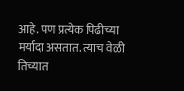आहे. पण प्रत्येक पिढीच्या मर्यादा असतात. त्याच वेळी तिच्यात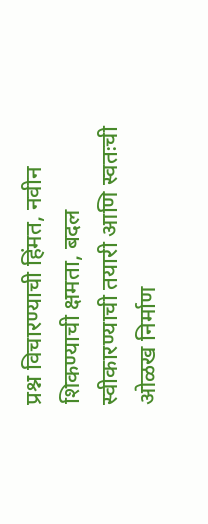प्रश्न विचारण्याची हिंमत, नवीन शिकण्याची क्षमता, बदल स्वीकारण्याची तयारी आणि स्वतःची ओळख निर्माण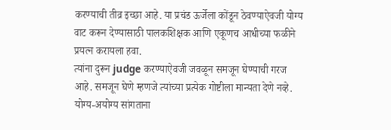करण्याची तीव्र इच्छा आहे. या प्रचंड ऊर्जेला कोंडून ठेवण्याऐवजी योग्य वाट करून देण्यासाठी पालकशिक्षक आणि एकूणच आधीच्या फळीने प्रयत्न करायला हवा.
त्यांना दुरून judge करण्याऐवजी जवळून समजून घेण्याची गरज आहे. समजून घेणे म्हणजे त्यांच्या प्रत्येक गोष्टीला मान्यता देणे नव्हे. योग्य-अयोग्य सांगताना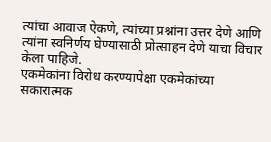त्यांचा आवाज ऐकणे, त्यांच्या प्रश्नांना उत्तर देणे आणि त्यांना स्वनिर्णय घेण्यासाठी प्रोत्साहन देणे याचा विचार केला पाहिजे.
एकमेकांना विरोध करण्यापेक्षा एकमेकांच्या सकारात्मक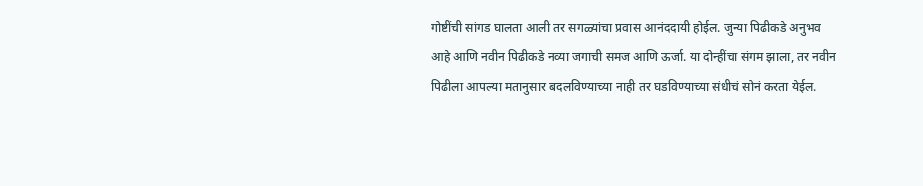गोष्टींची सांगड घालता आली तर सगळ्यांचा प्रवास आनंददायी होईल. जुन्या पिढीकडे अनुभव आहे आणि नवीन पिढीकडे नव्या जगाची समज आणि ऊर्जा. या दोन्हींचा संगम झाला, तर नवीन पिढीला आपल्या मतानुसार बदलविण्याच्या नाही तर घडविण्याच्या संधीचं सोनं करता येईल.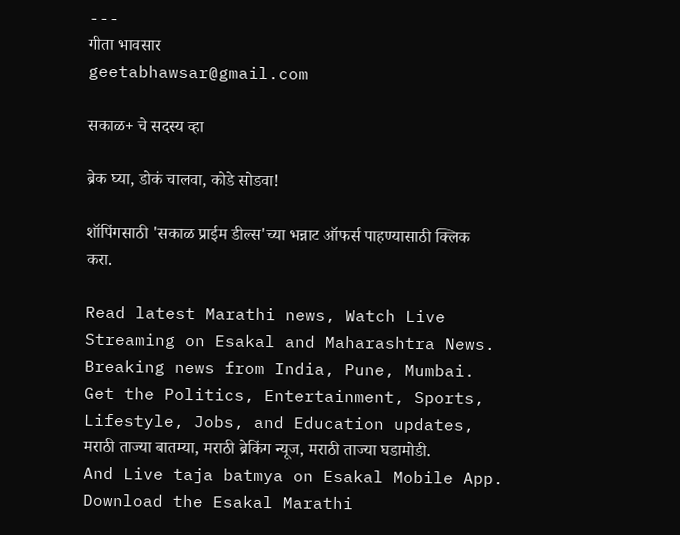---
गीता भावसार
geetabhawsar@gmail.com

सकाळ+ चे सदस्य व्हा

ब्रेक घ्या, डोकं चालवा, कोडे सोडवा!

शॉपिंगसाठी 'सकाळ प्राईम डील्स'च्या भन्नाट ऑफर्स पाहण्यासाठी क्लिक करा.

Read latest Marathi news, Watch Live Streaming on Esakal and Maharashtra News. Breaking news from India, Pune, Mumbai. Get the Politics, Entertainment, Sports, Lifestyle, Jobs, and Education updates, मराठी ताज्या बातम्या, मराठी ब्रेकिंग न्यूज, मराठी ताज्या घडामोडी. And Live taja batmya on Esakal Mobile App. Download the Esakal Marathi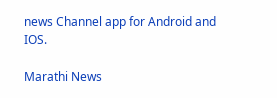news Channel app for Android and IOS.

Marathi News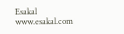Esakal
www.esakal.com